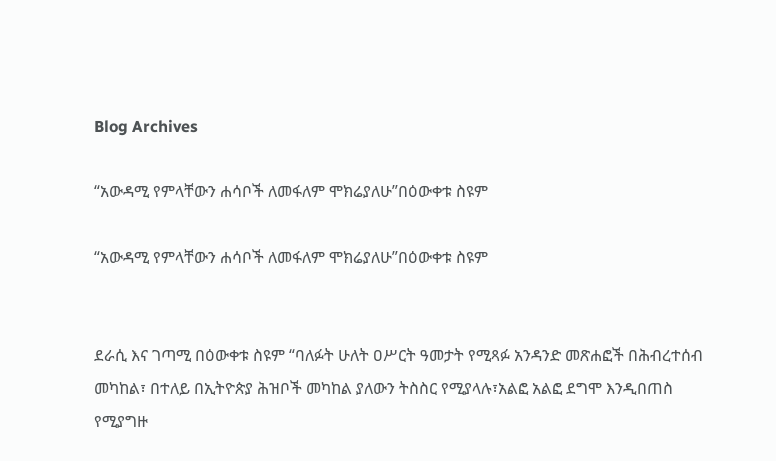Blog Archives

“አውዳሚ የምላቸውን ሐሳቦች ለመፋለም ሞክሬያለሁ”በዕውቀቱ ስዩም

“አውዳሚ የምላቸውን ሐሳቦች ለመፋለም ሞክሬያለሁ”በዕውቀቱ ስዩም


ደራሲ እና ገጣሚ በዕውቀቱ ስዩም “ባለፉት ሁለት ዐሥርት ዓመታት የሚጻፉ አንዳንድ መጽሐፎች በሕብረተሰብ መካከል፣ በተለይ በኢትዮጵያ ሕዝቦች መካከል ያለውን ትስስር የሚያላሉ፣አልፎ አልፎ ደግሞ እንዲበጠስ የሚያግዙ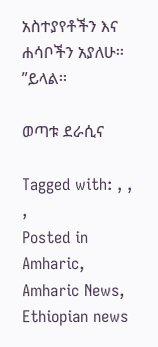አስተያየቶችን እና ሐሳቦችን አያለሁ፡፡”ይላል፡፡

ወጣቱ ደራሲና

Tagged with: , , ,
Posted in Amharic, Amharic News, Ethiopian news